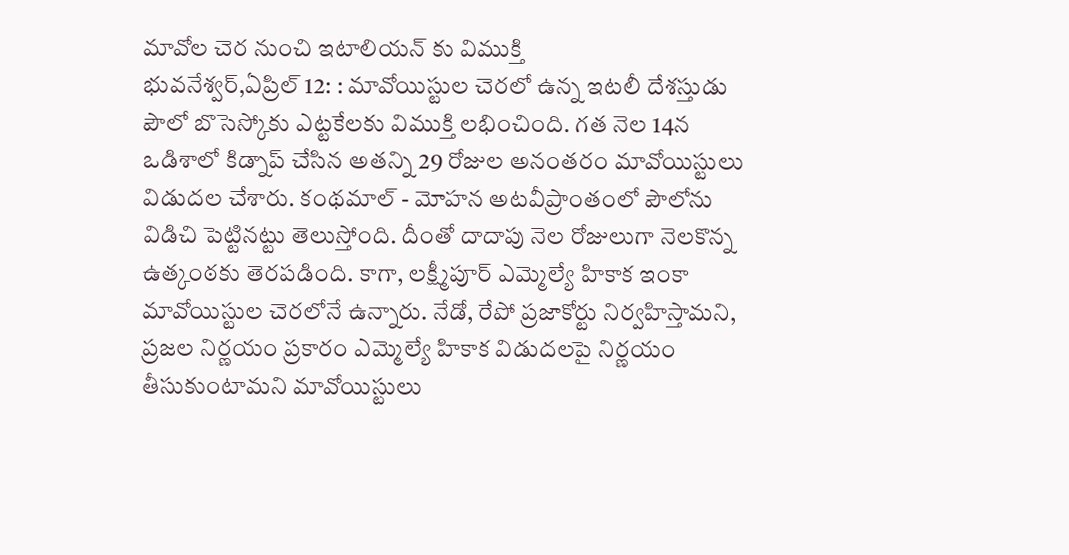మావోల చెర నుంచి ఇటాలియన్ కు విముక్తి
భువనేశ్వర్,ఏప్రిల్ 12: : మావోయిస్టుల చెరలో ఉన్న ఇటలీ దేశస్తుడు పౌలో బొసెస్కోకు ఎట్టకేలకు విముక్తి లభించింది. గత నెల 14న ఒడిశాలో కిడ్నాప్ చేసిన అతన్ని 29 రోజుల అనంతరం మావోయిస్టులు విడుదల చేశారు. కంథమాల్ - మోహన అటవీప్రాంతంలో పౌలోను విడిచి పెట్టినట్టు తెలుస్తోంది. దీంతో దాదాపు నెల రోజులుగా నెలకొన్న ఉత్కంఠకు తెరపడింది. కాగా, లక్ష్మీపూర్ ఎమ్మెల్యే హికాక ఇంకా మావోయిస్టుల చెరలోనే ఉన్నారు. నేడో, రేపో ప్రజాకోర్టు నిర్వహిస్తామని, ప్రజల నిర్ణయం ప్రకారం ఎమ్మెల్యే హికాక విడుదలపై నిర్ణయం తీసుకుంటామని మావోయిస్టులు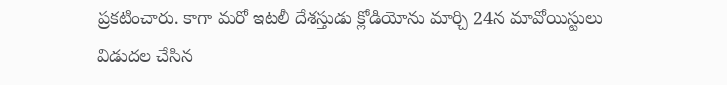ప్రకటించారు. కాగా మరో ఇటలీ దేశస్తుడు క్లోడియోను మార్చి 24న మావోయిస్టులు విడుదల చేసిన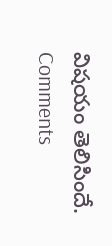విషయం తెలిసిందే.
Comments